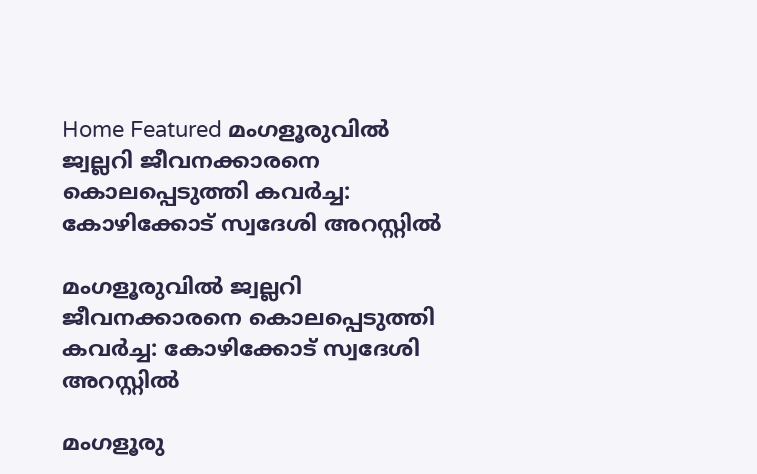Home Featured മംഗളൂരുവില്‍ ജ്വല്ലറി ജീവനക്കാരനെ കൊലപ്പെടുത്തി കവര്‍ച്ച: കോഴിക്കോട് സ്വദേശി അറസ്റ്റില്‍

മംഗളൂരുവില്‍ ജ്വല്ലറി ജീവനക്കാരനെ കൊലപ്പെടുത്തി കവര്‍ച്ച: കോഴിക്കോട് സ്വദേശി അറസ്റ്റില്‍

മംഗളൂരു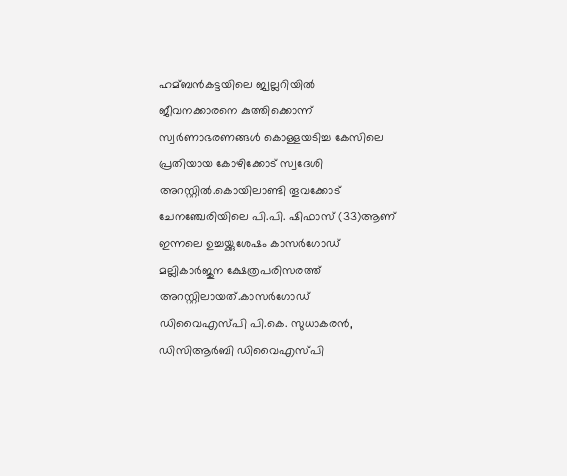ഹമ്ബന്‍കട്ടയിലെ ജ്വല്ലറിയില്‍ ജീവനക്കാരനെ കുത്തിക്കൊന്ന് സ്വര്‍ണാഭരണങ്ങള്‍ കൊള്ളയടിച്ച കേസിലെ പ്രതിയായ കോഴിക്കോട് സ്വദേശി അറസ്റ്റില്‍.കൊയിലാണ്ടി തൂവക്കോട് ചേനഞ്ചേരിയിലെ പി.പി. ഷിഫാസ് (33)ആണ് ഇന്നലെ ഉച്ചയ്ക്കുശേഷം കാസര്‍ഗോഡ് മല്ലികാര്‍ജുന ക്ഷേത്രപരിസരത്ത് അറസ്റ്റിലായത്.കാസര്‍ഗോഡ് ഡിവൈഎസ്പി പി.കെ. സുധാകരന്‍, ഡിസിആര്‍ബി ഡിവൈഎസ്പി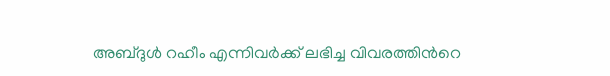അബ്ദുള്‍ റഹീം എന്നിവര്‍ക്ക് ലഭിച്ച വിവരത്തിന്‍റെ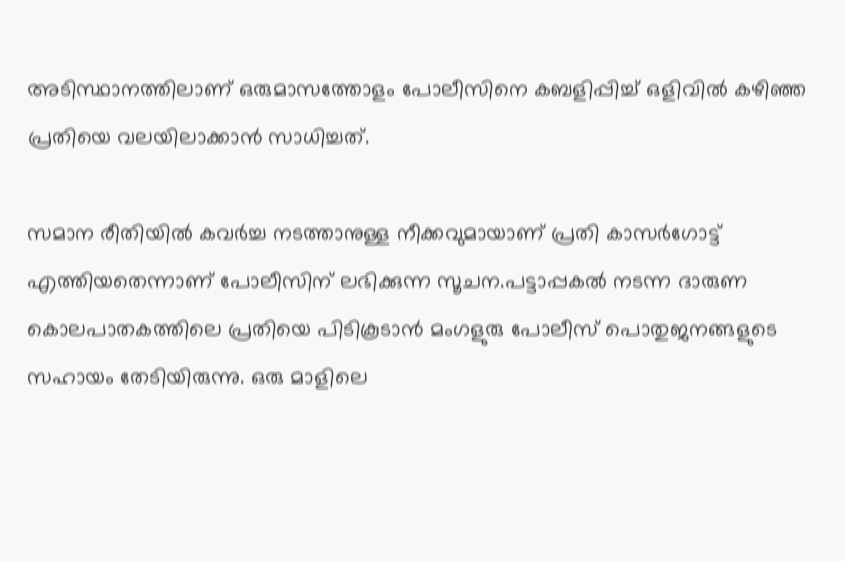അടിസ്ഥാനത്തിലാണ് ഒരുമാസത്തോളം പോലീസിനെ കബളിപ്പിച്ച്‌ ഒളിവില്‍ കഴിഞ്ഞ പ്രതിയെ വലയിലാക്കാന്‍ സാധിച്ചത്.

സമാന രീതിയില്‍ കവര്‍ച്ച നടത്താനുള്ള നീക്കവുമായാണ് പ്രതി കാസര്‍ഗോട്ട് എത്തിയതെന്നാണ് പോലീസിന് ലഭിക്കുന്ന സൂചന.പട്ടാപ്പകല്‍ നടന്ന ദാരുണ കൊലപാതകത്തിലെ പ്രതിയെ പിടികൂടാന്‍ മംഗളുരു പോലീസ് പൊതുജനങ്ങളുടെ സഹായം തേടിയിരുന്നു. ഒരു മാളിലെ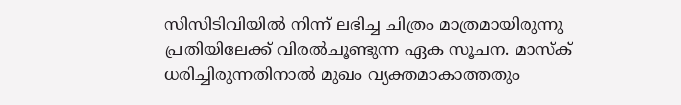സിസിടിവിയില്‍ നിന്ന് ലഭിച്ച ചിത്രം മാത്രമായിരുന്നു പ്രതിയിലേക്ക് വിരല്‍ചൂണ്ടുന്ന ഏക സൂചന. മാസ്‌ക് ധരിച്ചിരുന്നതിനാല്‍ മുഖം വ്യക്തമാകാത്തതും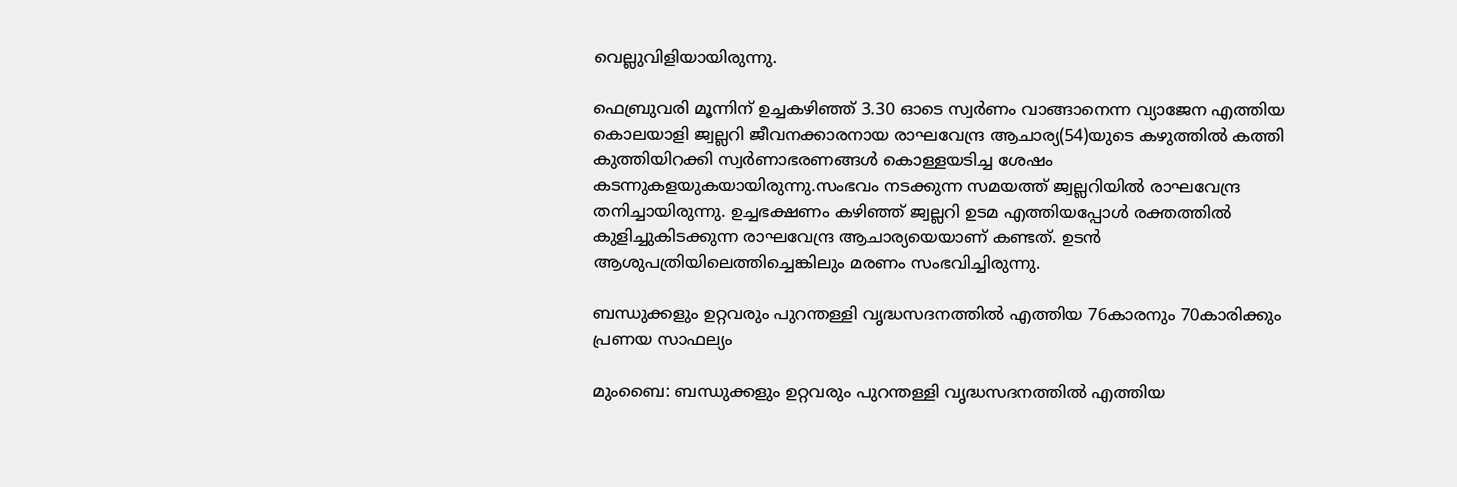വെല്ലുവിളിയായിരുന്നു.

ഫെബ്രുവരി മൂന്നിന് ഉച്ചകഴിഞ്ഞ് 3.30 ഓടെ സ്വര്‍ണം വാങ്ങാനെന്ന വ്യാജേന എത്തിയ കൊലയാളി ജ്വല്ലറി ജീവനക്കാരനായ രാഘവേന്ദ്ര ആചാര്യ(54)യുടെ കഴുത്തില്‍ കത്തി കുത്തിയിറക്കി സ്വര്‍ണാഭരണങ്ങള്‍ കൊള്ളയടിച്ച ശേഷം കടന്നുകളയുകയായിരുന്നു.സംഭവം നടക്കുന്ന സമയത്ത് ജ്വല്ലറിയില്‍ രാഘവേന്ദ്ര തനിച്ചായിരുന്നു. ഉച്ചഭക്ഷണം കഴിഞ്ഞ് ജ്വല്ലറി ഉടമ എത്തിയപ്പോള്‍ രക്തത്തില്‍ കുളിച്ചുകിടക്കുന്ന രാഘവേന്ദ്ര ആചാര്യയെയാണ് കണ്ടത്. ഉടന്‍ ആശുപത്രിയിലെത്തിച്ചെങ്കിലും മരണം സംഭവിച്ചിരുന്നു.

ബന്ധുക്കളും ഉറ്റവരും പുറന്തള്ളി വൃദ്ധസദനത്തില്‍ എത്തിയ 76കാരനും 70കാരിക്കും പ്രണയ സാഫല്യം

മുംബൈ: ബന്ധുക്കളും ഉറ്റവരും പുറന്തള്ളി വൃദ്ധസദനത്തില്‍ എത്തിയ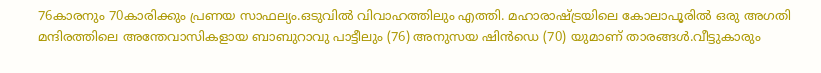76കാരനും 70കാരിക്കും പ്രണയ സാഫല്യം.ഒടുവില്‍ വിവാഹത്തിലും എത്തി. മഹാരാഷ്ട്രയിലെ കോലാപൂരില്‍ ഒരു അഗതി മന്ദിരത്തിലെ അന്തേവാസികളായ ബാബുറാവു പാട്ടീലും (76) അനുസയ ഷിന്‍ഡെ (70) യുമാണ് താരങ്ങള്‍.വീട്ടുകാരും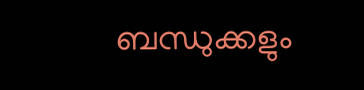ബന്ധുക്കളും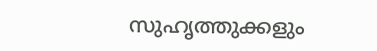സുഹൃത്തുക്കളും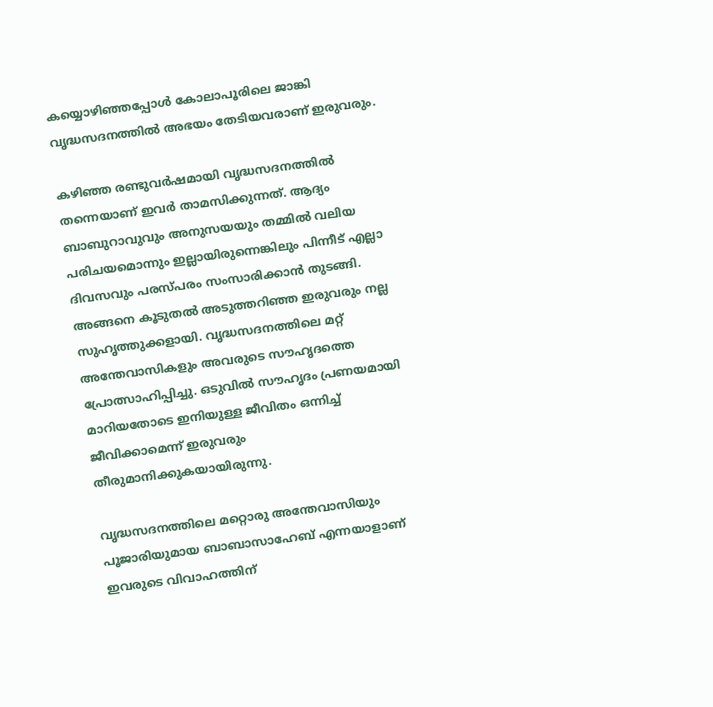കയ്യൊഴിഞ്ഞപ്പോള്‍ കോലാപൂരിലെ ജാങ്കി വൃദ്ധസദനത്തില്‍ അഭയം തേടിയവരാണ് ഇരുവരും.

കഴിഞ്ഞ രണ്ടുവര്‍ഷമായി വൃദ്ധസദനത്തില്‍ തന്നെയാണ് ഇവര്‍ താമസിക്കുന്നത്. ആദ്യം ബാബുറാവുവും അനുസയയും തമ്മില്‍ വലിയ പരിചയമൊന്നും ഇല്ലായിരുന്നെങ്കിലും പിന്നീട് എല്ലാ ദിവസവും പരസ്പരം സംസാരിക്കാന്‍ തുടങ്ങി. അങ്ങനെ കൂടുതല്‍ അടുത്തറിഞ്ഞ ഇരുവരും നല്ല സുഹൃത്തുക്കളായി. വൃദ്ധസദനത്തിലെ മറ്റ് അന്തേവാസികളും അവരുടെ സൗഹൃദത്തെ പ്രോത്സാഹിപ്പിച്ചു. ഒടുവില്‍ സൗഹൃദം പ്രണയമായി മാറിയതോടെ ഇനിയുള്ള ജീവിതം ഒന്നിച്ച്‌ ജീവിക്കാമെന്ന് ഇരുവരും തീരുമാനിക്കുകയായിരുന്നു.

വൃദ്ധസദനത്തിലെ മറ്റൊരു അന്തേവാസിയും പൂജാരിയുമായ ബാബാസാഹേബ് എന്നയാളാണ് ഇവരുടെ വിവാഹത്തിന്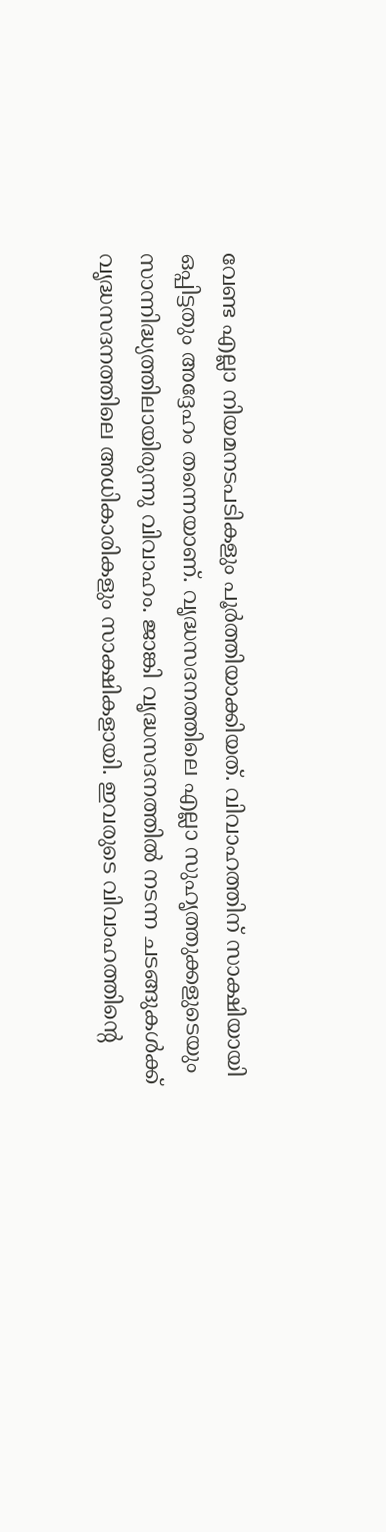വേണ്ട എല്ലാ നിയമനടപടികളും പൂര്‍ത്തിയാക്കിയത്. വിവാഹത്തിന് സാക്ഷിയായി ഒപ്പിട്ടതും അദ്ദേഹം തന്നെയാണ്. വൃദ്ധസദനത്തിലെ എല്ലാ സുഹൃത്തുക്കളുടെയും സാന്നിദ്ധ്യത്തിലായിരുന്നു വിവാഹം. ജാങ്കി വൃദ്ധസദനത്തില്‍ നടന്ന ചടങ്ങുകള്‍ക്ക് വൃദ്ധസദനത്തിലെ അധികാരികളും സാക്ഷികളായി. ഇവരുടെ വിവാഹത്തിന്റെ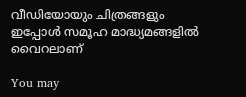വീഡിയോയും ചിത്രങ്ങളും ഇപ്പോള്‍ സമൂഹ മാദ്ധ്യമങ്ങളില്‍ വൈറലാണ്

You may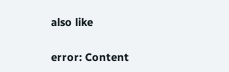also like

error: Content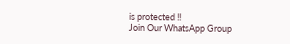is protected !!
Join Our WhatsApp Group